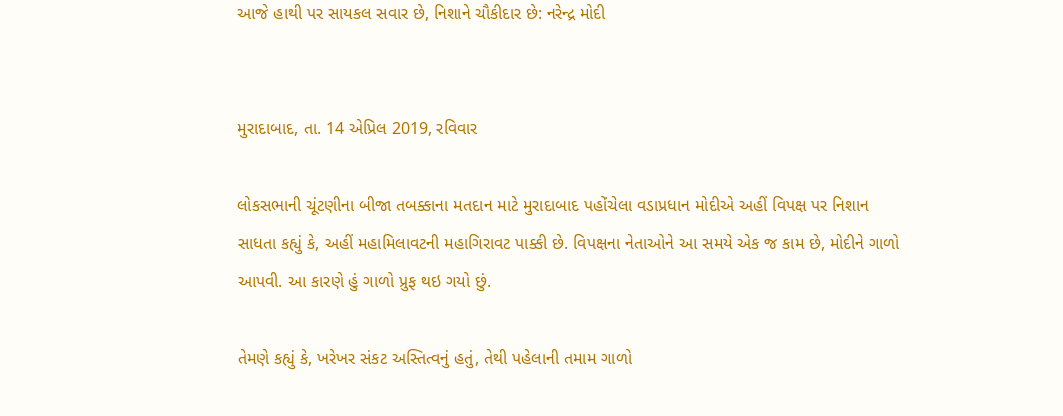આજે હાથી પર સાયકલ સવાર છે, નિશાને ચૌકીદાર છે: નરેન્દ્ર મોદી


મુરાદાબાદ, તા. 14 એપ્રિલ 2019, રવિવાર

લોકસભાની ચૂંટણીના બીજા તબક્કાના મતદાન માટે મુરાદાબાદ પહોંચેલા વડાપ્રધાન મોદીએ અહીં વિપક્ષ પર નિશાન સાધતા કહ્યું કે, અહીં મહામિલાવટની મહાગિરાવટ પાક્કી છે. વિપક્ષના નેતાઓને આ સમયે એક જ કામ છે, મોદીને ગાળો આપવી. આ કારણે હું ગાળો પ્રુફ થઇ ગયો છું.

તેમણે કહ્યું કે, ખરેખર સંકટ અસ્તિત્વનું હતું, તેથી પહેલાની તમામ ગાળો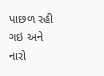પાછળ રહી ગઇ અને નારો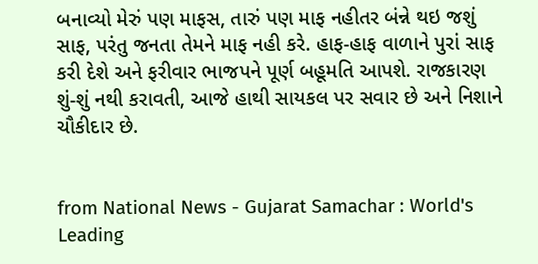બનાવ્યો મેરું પણ માફસ, તારું પણ માફ નહીતર બંન્ને થઇ જશું સાફ, પરંતુ જનતા તેમને માફ નહી કરે. હાફ-હાફ વાળાને પુરાં સાફ કરી દેશે અને ફરીવાર ભાજપને પૂર્ણ બહૂમતિ આપશે. રાજકારણ શું-શું નથી કરાવતી, આજે હાથી સાયકલ પર સવાર છે અને નિશાને ચૌકીદાર છે.


from National News - Gujarat Samachar : World's Leading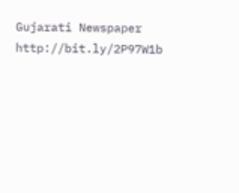Gujarati Newspaper http://bit.ly/2P97W1b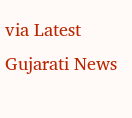via Latest Gujarati News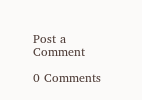Post a Comment

0 Comments